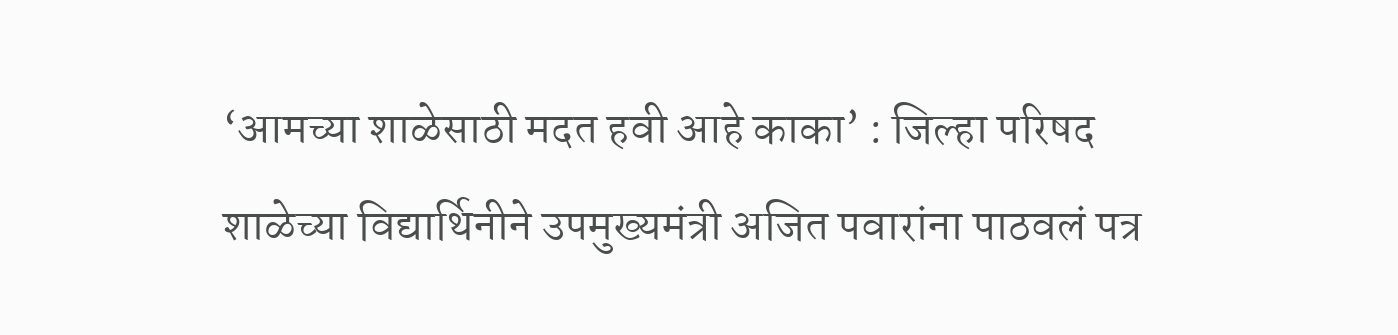‘आमच्या शाळेसाठी मदत हवी आहे काका’ : जिल्हा परिषद शाळेच्या विद्यार्थिनीने उपमुख्यमंत्री अजित पवारांना पाठवलं पत्र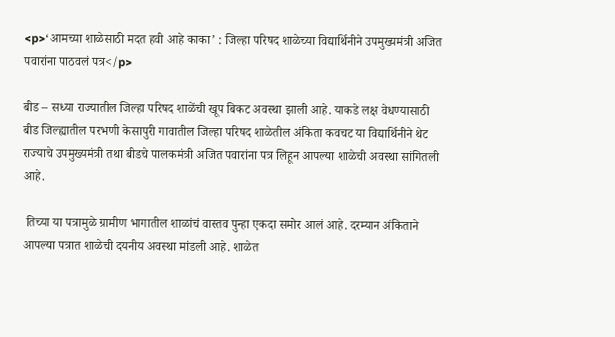<p>‘आमच्या शाळेसाठी मदत हवी आहे काका’ : जिल्हा परिषद शाळेच्या विद्यार्थिनीने उपमुख्यमंत्री अजित पवारांना पाठवलं पत्र</p>

बीड – सध्या राज्यातील जिल्हा परिषद शाळेंची खूप बिकट अवस्था झाली आहे. याकडे लक्ष वेधण्यासाठी बीड जिल्ह्यातील परभणी केसापुरी गावातील जिल्हा परिषद शाळेतील अंकिता कवचट या विद्यार्थिनीने थेट राज्याचे उपमुख्यमंत्री तथा बीडचे पालकमंत्री अजित पवारांना पत्र लिहून आपल्या शाळेची अवस्था सांगितली आहे.

 तिच्या या पत्रामुळे ग्रामीण भागातील शाळांचं वास्तव पुन्हा एकदा समोर आलं आहे. दरम्यान अंकिताने आपल्या पत्रात शाळेची दयनीय अवस्था मांडली आहे. शाळेत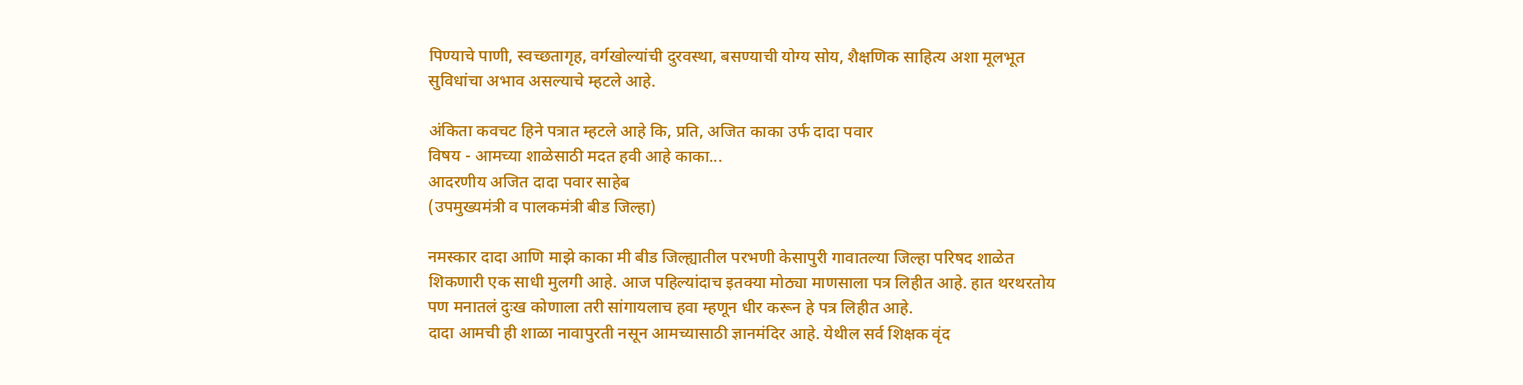पिण्याचे पाणी, स्वच्छतागृह, वर्गखोल्यांची दुरवस्था, बसण्याची योग्य सोय, शैक्षणिक साहित्य अशा मूलभूत सुविधांचा अभाव असल्याचे म्हटले आहे.

अंकिता कवचट हिने पत्रात म्हटले आहे कि, प्रति, अजित काका उर्फ दादा पवार
विषय - आमच्या शाळेसाठी मदत हवी आहे काका...
आदरणीय अजित दादा पवार साहेब
(उपमुख्यमंत्री व पालकमंत्री बीड जिल्हा)

नमस्कार दादा आणि माझे काका मी बीड जिल्ह्यातील परभणी केसापुरी गावातल्या जिल्हा परिषद शाळेत शिकणारी एक साधी मुलगी आहे. आज पहिल्यांदाच इतक्या मोठ्या माणसाला पत्र लिहीत आहे. हात थरथरतोय पण मनातलं दुःख कोणाला तरी सांगायलाच हवा म्हणून धीर करून हे पत्र लिहीत आहे.
दादा आमची ही शाळा नावापुरती नसून आमच्यासाठी ज्ञानमंदिर आहे. येथील सर्व शिक्षक वृंद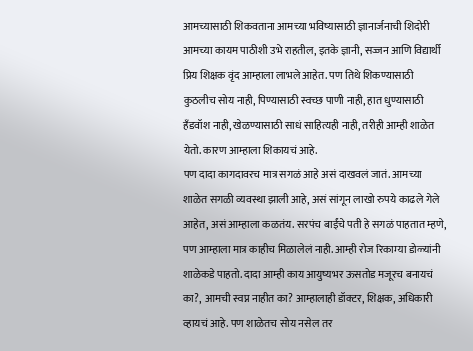आमच्यासाठी शिकवताना आमच्या भविष्यासाठी ज्ञानार्जनाची शिदोरी आमच्या कायम पाठीशी उभे राहतील, इतके ज्ञानी, सज्जन आणि विद्यार्थी प्रिय शिक्षक वृंद आम्हाला लाभले आहेत. पण तिथे शिकण्यासाठी कुठलीच सोय नाही, पिण्यासाठी स्वच्छ पाणी नाही, हात धुण्यासाठी हँडवॉश नाही, खेळण्यासाठी साधं साहित्यही नाही, तरीही आम्ही शाळेत येतो. कारण आम्हाला शिकायचं आहे.
पण दादा कागदावरच मात्र सगळं आहे असं दाखवलं जातं. आमच्या शाळेत सगळी व्यवस्था झाली आहे, असं सांगून लाखो रुपये काढले गेले आहेत, असं आम्हाला कळतंय. सरपंच बाईंचे पती हे सगळं पाहतात म्हणे, पण आम्हाला मात्र काहीच मिळालेलं नाही. आम्ही रोज रिकाम्या डोळ्यांनी शाळेकडे पाहतो. दादा आम्ही काय आयुष्यभर ऊसतोड मजूरच बनायचं का?,  आमची स्वप्न नाहीत का? आम्हालाही डॉक्टर, शिक्षक, अधिकारी व्हायचं आहे. पण शाळेतच सोय नसेल तर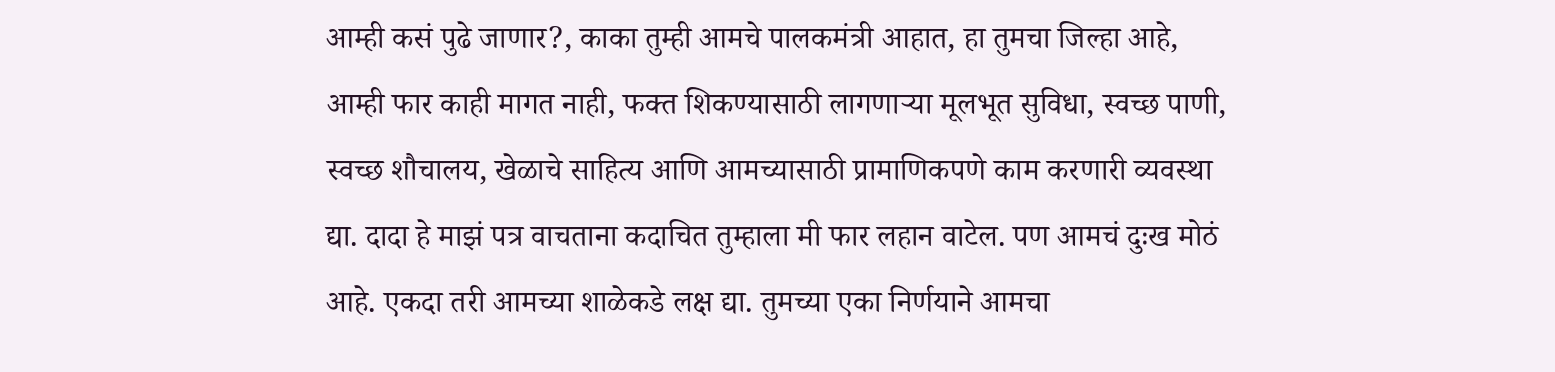आम्ही कसं पुढे जाणार?, काका तुम्ही आमचे पालकमंत्री आहात, हा तुमचा जिल्हा आहे, आम्ही फार काही मागत नाही, फक्त शिकण्यासाठी लागणाऱ्या मूलभूत सुविधा, स्वच्छ पाणी, स्वच्छ शौचालय, खेळाचे साहित्य आणि आमच्यासाठी प्रामाणिकपणे काम करणारी व्यवस्था द्या. दादा हे माझं पत्र वाचताना कदाचित तुम्हाला मी फार लहान वाटेल. पण आमचं दुःख मोठं आहे. एकदा तरी आमच्या शाळेकडे लक्ष द्या. तुमच्या एका निर्णयाने आमचा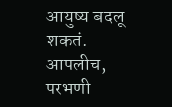आयुष्य बदलू शकतं.
आपलीच,
परभणी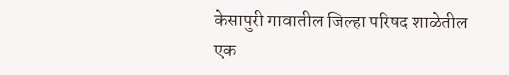केसापुरी गावातील जिल्हा परिषद शाळेतील एक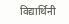विद्यार्थिनी